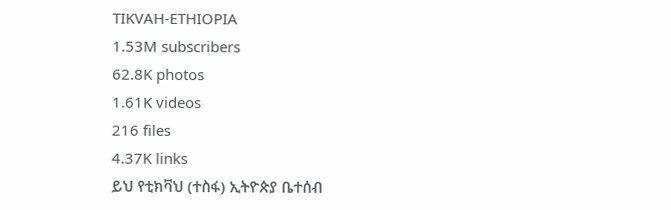TIKVAH-ETHIOPIA
1.53M subscribers
62.8K photos
1.61K videos
216 files
4.37K links
ይህ የቲክቫህ (ተስፋ) ኢትዮጵያ ቤተሰብ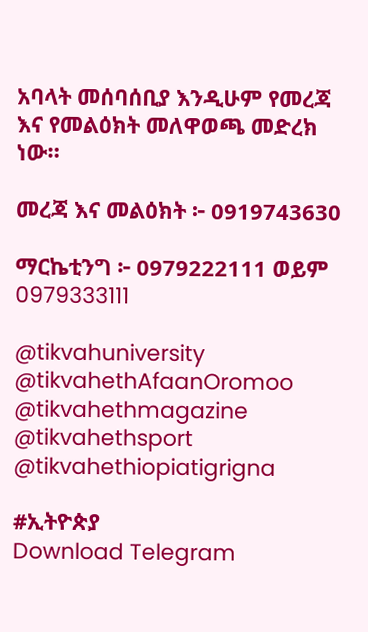አባላት መሰባሰቢያ እንዲሁም የመረጃ እና የመልዕክት መለዋወጫ መድረክ ነው።

መረጃ እና መልዕክት ፦ 0919743630

ማርኬቲንግ ፦ 0979222111 ወይም
0979333111

@tikvahuniversity
@tikvahethAfaanOromoo
@tikvahethmagazine
@tikvahethsport
@tikvahethiopiatigrigna

#ኢትዮጵያ
Download Telegram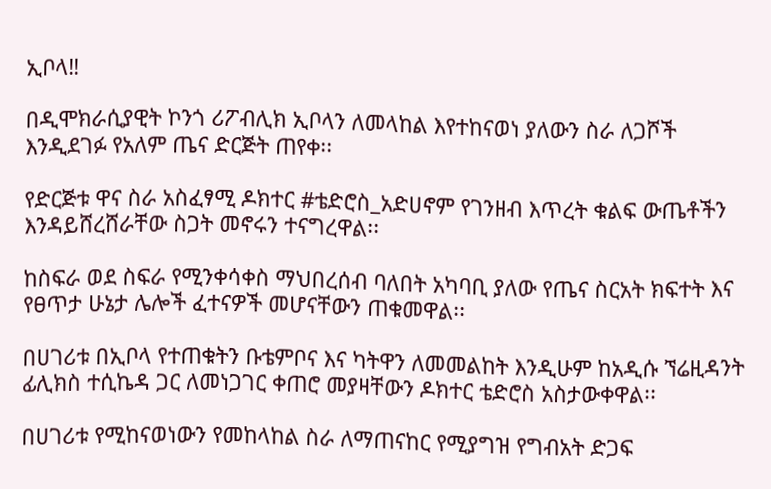ኢቦላ‼

በዲሞክራሲያዊት ኮንጎ ሪፖብሊክ ኢቦላን ለመላከል እየተከናወነ ያለውን ስራ ለጋሾች እንዲደገፉ የአለም ጤና ድርጅት ጠየቀ፡፡

የድርጅቱ ዋና ስራ አስፈፃሚ ዶክተር #ቴድሮስ_አድሀኖም የገንዘብ እጥረት ቁልፍ ውጤቶችን እንዳይሸረሸራቸው ስጋት መኖሩን ተናግረዋል፡፡

ከስፍራ ወደ ስፍራ የሚንቀሳቀስ ማህበረሰብ ባለበት አካባቢ ያለው የጤና ስርአት ክፍተት እና የፀጥታ ሁኔታ ሌሎች ፈተናዎች መሆናቸውን ጠቁመዋል፡፡

በሀገሪቱ በኢቦላ የተጠቁትን ቡቴምቦና እና ካትዋን ለመመልከት እንዲሁም ከአዲሱ ኘሬዚዳንት ፊሊክስ ተሲኬዳ ጋር ለመነጋገር ቀጠሮ መያዛቸውን ዶክተር ቴድሮስ አስታውቀዋል፡፡

በሀገሪቱ የሚከናወነውን የመከላከል ስራ ለማጠናከር የሚያግዝ የግብአት ድጋፍ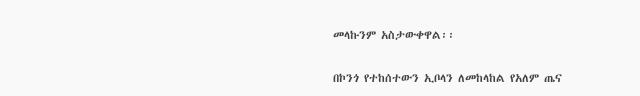መላኩንም አስታውቀዋል፡፡

በኮንጎ የተከሰተውን ኢቦላን ለመከላከል የአለም ጤና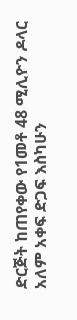ድርጅት ከጠየቀው የ1መቶ 48 ሚሊዮን ዶላር አለም አቀፍ ድጋፍ እስካሁን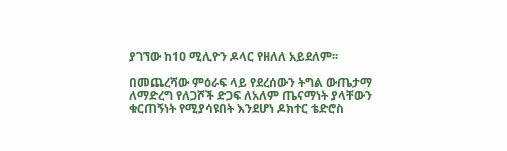ያገኘው ከ1ዐ ሚሊዮን ዶላር የዘለለ አይደለም፡፡

በመጨረሻው ምዕራፍ ላይ የደረሰውን ትግል ውጤታማ ለማድረግ የለጋሾች ድጋፍ ለአለም ጤናማነት ያላቸውን ቁርጠኝነት የሚያሳዩበት እንደሆነ ዶክተር ቴድሮስ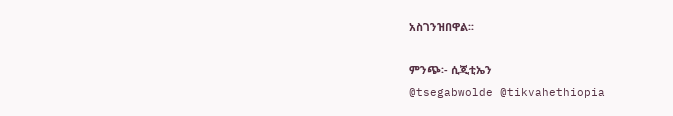አስገንዝበዋል፡፡

ምንጭ፡- ሲጂቲኤን
@tsegabwolde @tikvahethiopia